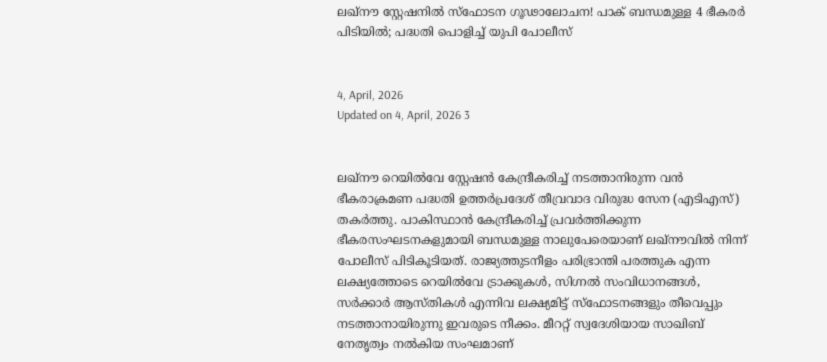ലഖ്നൗ സ്റ്റേഷനിൽ സ്ഫോടന ഗൂഢാലോചന! പാക് ബന്ധമുള്ള 4 ഭീകരർ പിടിയിൽ; പദ്ധതി പൊളിച്ച് യുപി പോലീസ്


4, April, 2026
Updated on 4, April, 2026 3


ലഖ്നൗ റെയിൽവേ സ്റ്റേഷൻ കേന്ദ്രീകരിച്ച് നടത്താനിരുന്ന വൻ ഭീകരാക്രമണ പദ്ധതി ഉത്തർപ്രദേശ് തീവ്രവാദ വിരുദ്ധ സേന (എടിഎസ്) തകർത്തു. പാകിസ്ഥാൻ കേന്ദ്രീകരിച്ച് പ്രവർത്തിക്കുന്ന ഭീകരസംഘടനകളുമായി ബന്ധമുള്ള നാലുപേരെയാണ് ലഖ്നൗവിൽ നിന്ന് പോലീസ് പിടികൂടിയത്. രാജ്യത്തുടനീളം പരിഭ്രാന്തി പരത്തുക എന്ന ലക്ഷ്യത്തോടെ റെയിൽവേ ട്രാക്കുകൾ, സിഗ്നൽ സംവിധാനങ്ങൾ, സർക്കാർ ആസ്തികൾ എന്നിവ ലക്ഷ്യമിട്ട് സ്ഫോടനങ്ങളും തീവെപ്പും നടത്താനായിരുന്നു ഇവരുടെ നീക്കം. മീററ്റ് സ്വദേശിയായ സാഖിബ് നേതൃത്വം നൽകിയ സംഘമാണ്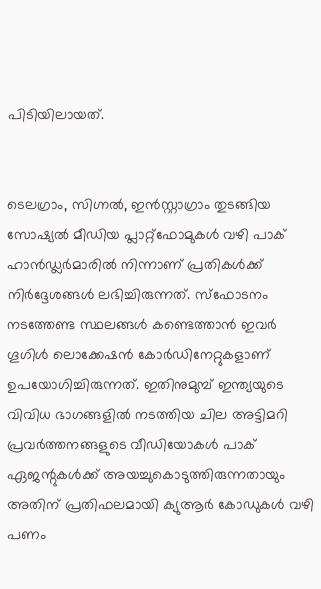പിടിയിലായത്.


ടെലഗ്രാം, സിഗ്നൽ, ഇൻസ്റ്റാഗ്രാം തുടങ്ങിയ സോഷ്യൽ മീഡിയ പ്ലാറ്റ്‌ഫോമുകൾ വഴി പാക് ഹാൻഡ്ലർമാരിൽ നിന്നാണ് പ്രതികൾക്ക് നിർദ്ദേശങ്ങൾ ലഭിച്ചിരുന്നത്. സ്ഫോടനം നടത്തേണ്ട സ്ഥലങ്ങൾ കണ്ടെത്താൻ ഇവർ ഗൂഗിൾ ലൊക്കേഷൻ കോർഡിനേറ്റുകളാണ് ഉപയോഗിച്ചിരുന്നത്. ഇതിനുമുമ്പ് ഇന്ത്യയുടെ വിവിധ ഭാഗങ്ങളിൽ നടത്തിയ ചില അട്ടിമറി പ്രവർത്തനങ്ങളുടെ വീഡിയോകൾ പാക് ഏജന്റുകൾക്ക് അയച്ചുകൊടുത്തിരുന്നതായും അതിന് പ്രതിഫലമായി ക്യുആർ കോഡുകൾ വഴി പണം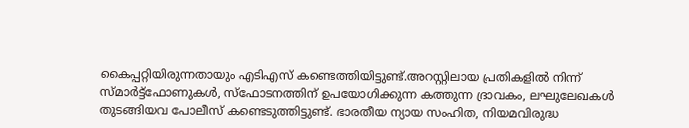കൈപ്പറ്റിയിരുന്നതായും എടിഎസ് കണ്ടെത്തിയിട്ടുണ്ട്.അറസ്റ്റിലായ പ്രതികളിൽ നിന്ന് സ്മാർട്ട്‌ഫോണുകൾ, സ്‌ഫോടനത്തിന് ഉപയോഗിക്കുന്ന കത്തുന്ന ദ്രാവകം, ലഘുലേഖകൾ തുടങ്ങിയവ പോലീസ് കണ്ടെടുത്തിട്ടുണ്ട്. ഭാരതീയ ന്യായ സംഹിത, നിയമവിരുദ്ധ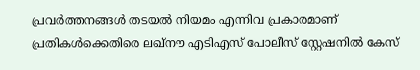പ്രവർത്തനങ്ങൾ തടയൽ നിയമം എന്നിവ പ്രകാരമാണ് പ്രതികൾക്കെതിരെ ലഖ്നൗ എടിഎസ് പോലീസ് സ്റ്റേഷനിൽ കേസ്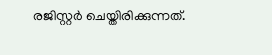രജിസ്റ്റർ ചെയ്തിരിക്കുന്നത്.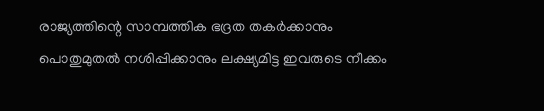രാജ്യത്തിന്റെ സാമ്പത്തിക ഭദ്രത തകർക്കാനും പൊതുമുതൽ നശിപ്പിക്കാനും ലക്ഷ്യമിട്ട ഇവരുടെ നീക്കം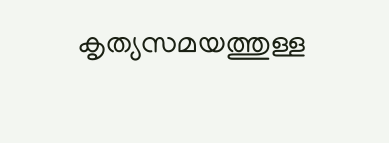കൃത്യസമയത്തുള്ള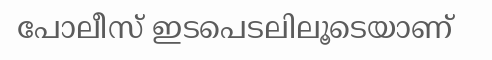പോലീസ് ഇടപെടലിലൂടെയാണ്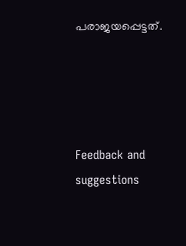പരാജയപ്പെട്ടത്.




Feedback and suggestions